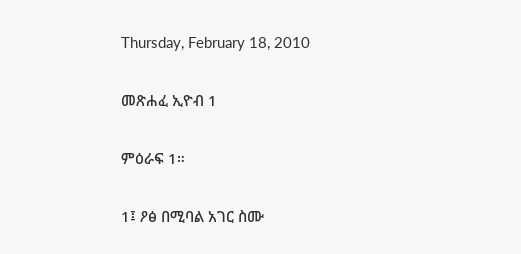Thursday, February 18, 2010

መጽሐፈ ኢዮብ 1

ምዕራፍ 1።

1፤ ዖፅ በሚባል አገር ስሙ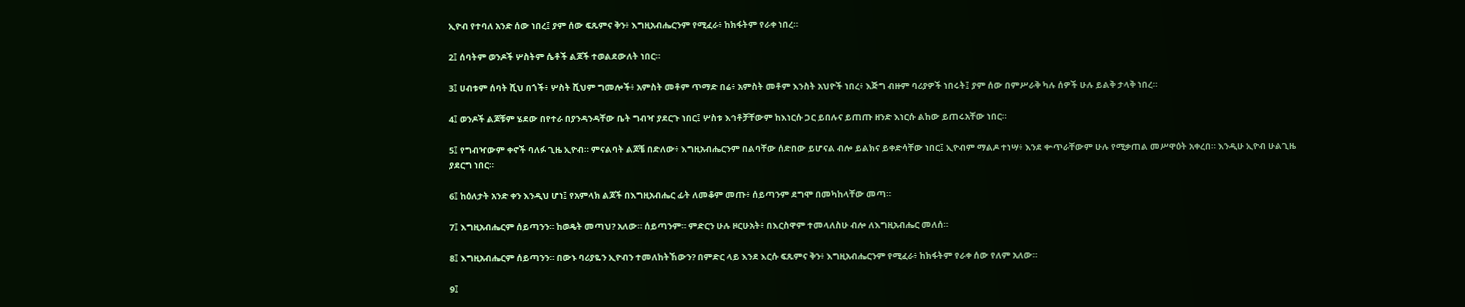ኢዮብ የተባለ አንድ ሰው ነበረ፤ ያም ሰው ፍጹምና ቅን፥ እግዚአብሔርንም የሚፈራ፥ ከክፋትም የራቀ ነበረ።

2፤ ሰባትም ወንዶች ሦስትም ሴቶች ልጆች ተወልደውለት ነበር።

3፤ ሀብቱም ሰባት ሺህ በጎች፥ ሦስት ሺህም ግመሎች፥ አምስት መቶም ጥማድ በሬ፥ አምስት መቶም እንስት አህዮች ነበረ፥ እጅግ ብዙም ባሪያዎች ነበሩት፤ ያም ሰው በምሥራቅ ካሉ ሰዎች ሁሉ ይልቅ ታላቅ ነበረ።

4፤ ወንዶች ልጆቹም ሄደው በየተራ በያንዳንዳቸው ቤት ግብዣ ያደርጉ ነበር፤ ሦስቱ እኅቶቻቸውም ከእነርሱ ጋር ይበሉና ይጠጡ ዘንድ እነርሱ ልከው ይጠሩአቸው ነበር።

5፤ የግብዣውም ቀኖች ባለፉ ጊዜ ኢዮብ። ምናልባት ልጆቼ በድለው፥ እግዚአብሔርንም በልባቸው ሰድበው ይሆናል ብሎ ይልክና ይቀድሳቸው ነበር፤ ኢዮብም ማልዶ ተነሣ፥ እንደ ቍጥራቸውም ሁሉ የሚቃጠል መሥዋዕት አቀረበ። እንዲሁ ኢዮብ ሁልጊዜ ያደርግ ነበር።

6፤ ከዕለታት አንድ ቀን እንዲህ ሆነ፤ የአምላክ ልጆች በእግዚአብሔር ፊት ለመቆም መጡ፥ ሰይጣንም ደግሞ በመካከላቸው መጣ።

7፤ እግዚአብሔርም ሰይጣንን። ከወዴት መጣህ? አለው። ሰይጣንም። ምድርን ሁሉ ዞርሁአት፥ በእርስዋም ተመላለስሁ ብሎ ለእግዚአብሔር መለሰ።

8፤ እግዚአብሔርም ሰይጣንን። በውኑ ባሪያዬን ኢዮብን ተመለከትኸውን? በምድር ላይ እንደ እርሱ ፍጹምና ቅን፥ እግዚአብሔርንም የሚፈራ፥ ከክፋትም የራቀ ሰው የለም አለው።

9፤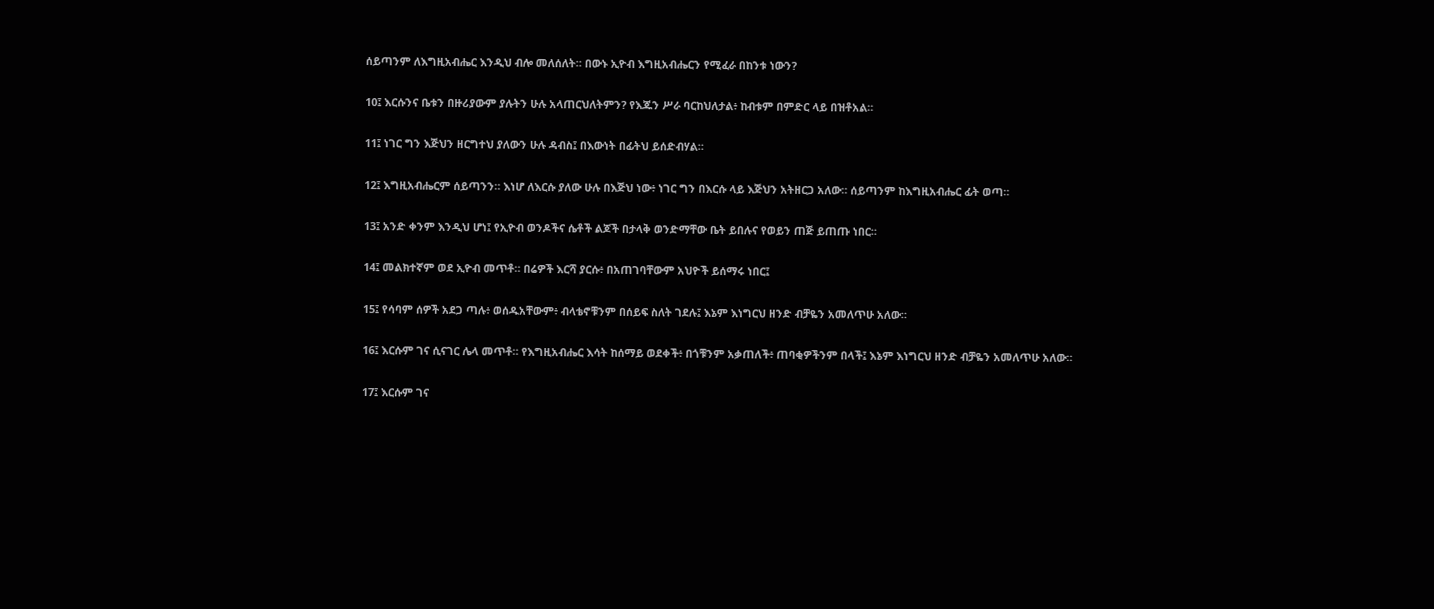ሰይጣንም ለእግዚአብሔር እንዲህ ብሎ መለሰለት። በውኑ ኢዮብ እግዚአብሔርን የሚፈራ በከንቱ ነውን?

10፤ እርሱንና ቤቱን በዙሪያውም ያሉትን ሁሉ አላጠርህለትምን? የእጁን ሥራ ባርከህለታል፥ ከብቱም በምድር ላይ በዝቶአል።

11፤ ነገር ግን እጅህን ዘርግተህ ያለውን ሁሉ ዳብስ፤ በእውነት በፊትህ ይሰድብሃል።

12፤ እግዚአብሔርም ሰይጣንን። እነሆ ለእርሱ ያለው ሁሉ በእጅህ ነው፥ ነገር ግን በእርሱ ላይ እጅህን አትዘርጋ አለው። ሰይጣንም ከእግዚአብሔር ፊት ወጣ።

13፤ አንድ ቀንም እንዲህ ሆነ፤ የኢዮብ ወንዶችና ሴቶች ልጆች በታላቅ ወንድማቸው ቤት ይበሉና የወይን ጠጅ ይጠጡ ነበር።

14፤ መልክተኛም ወደ ኢዮብ መጥቶ። በሬዎች እርሻ ያርሱ፥ በአጠገባቸውም አህዮች ይሰማሩ ነበር፤

15፤ የሳባም ሰዎች አደጋ ጣሉ፥ ወሰዱአቸውም፥ ብላቴኖቹንም በሰይፍ ስለት ገደሉ፤ እኔም እነግርህ ዘንድ ብቻዬን አመለጥሁ አለው።

16፤ እርሱም ገና ሲናገር ሌላ መጥቶ። የእግዚአብሔር እሳት ከሰማይ ወደቀች፥ በጎቹንም አቃጠለች፥ ጠባቂዎችንም በላች፤ እኔም እነግርህ ዘንድ ብቻዬን አመለጥሁ አለው።

17፤ እርሱም ገና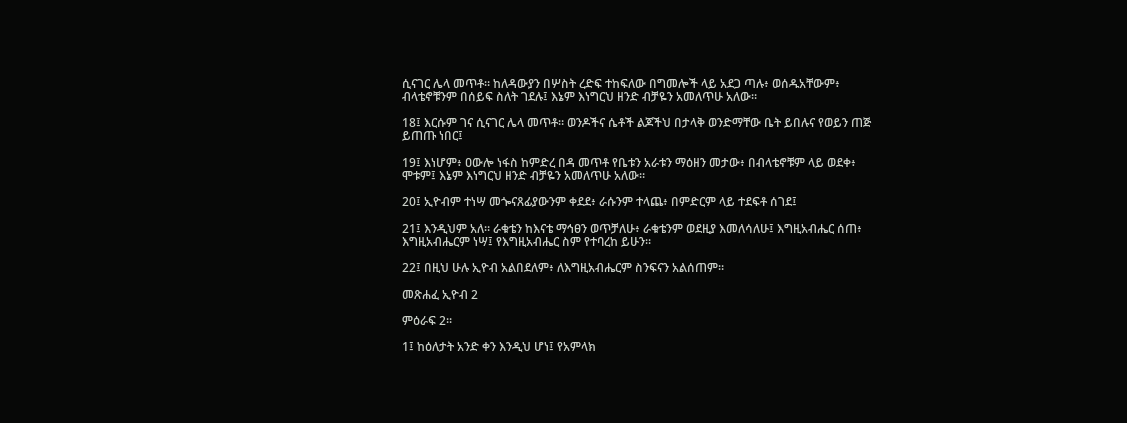ሲናገር ሌላ መጥቶ። ከለዳውያን በሦስት ረድፍ ተከፍለው በግመሎች ላይ አደጋ ጣሉ፥ ወሰዱአቸውም፥ ብላቴኖቹንም በሰይፍ ስለት ገደሉ፤ እኔም እነግርህ ዘንድ ብቻዬን አመለጥሁ አለው።

18፤ እርሱም ገና ሲናገር ሌላ መጥቶ። ወንዶችና ሴቶች ልጆችህ በታላቅ ወንድማቸው ቤት ይበሉና የወይን ጠጅ ይጠጡ ነበር፤

19፤ እነሆም፥ ዐውሎ ነፋስ ከምድረ በዳ መጥቶ የቤቱን አራቱን ማዕዘን መታው፥ በብላቴኖቹም ላይ ወደቀ፥ ሞቱም፤ እኔም እነግርህ ዘንድ ብቻዬን አመለጥሁ አለው።

20፤ ኢዮብም ተነሣ መጐናጸፊያውንም ቀደደ፥ ራሱንም ተላጨ፥ በምድርም ላይ ተደፍቶ ሰገደ፤

21፤ እንዲህም አለ። ራቁቴን ከእናቴ ማኅፀን ወጥቻለሁ፥ ራቁቴንም ወደዚያ እመለሳለሁ፤ እግዚአብሔር ሰጠ፥ እግዚአብሔርም ነሣ፤ የእግዚአብሔር ስም የተባረከ ይሁን።

22፤ በዚህ ሁሉ ኢዮብ አልበደለም፥ ለእግዚአብሔርም ስንፍናን አልሰጠም።

መጽሐፈ ኢዮብ 2

ምዕራፍ 2።

1፤ ከዕለታት አንድ ቀን እንዲህ ሆነ፤ የአምላክ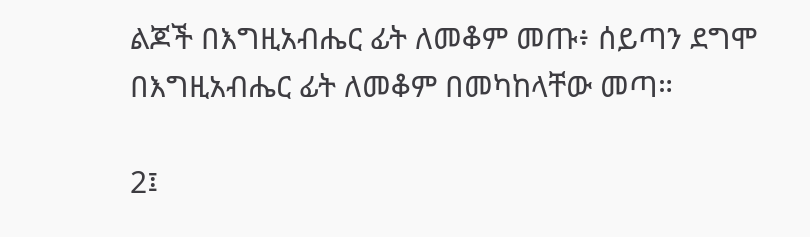ልጆች በእግዚአብሔር ፊት ለመቆም መጡ፥ ሰይጣን ደግሞ በእግዚአብሔር ፊት ለመቆም በመካከላቸው መጣ።

2፤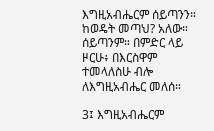እግዚአብሔርም ሰይጣንን። ከወዴት መጣህ? አለው። ሰይጣንም። በምድር ላይ ዞርሁ፥ በእርስዋም ተመላለስሁ ብሎ ለእግዚአብሔር መለሰ።

3፤ እግዚአብሔርም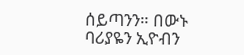ሰይጣንን። በውኑ ባሪያዬን ኢዮብን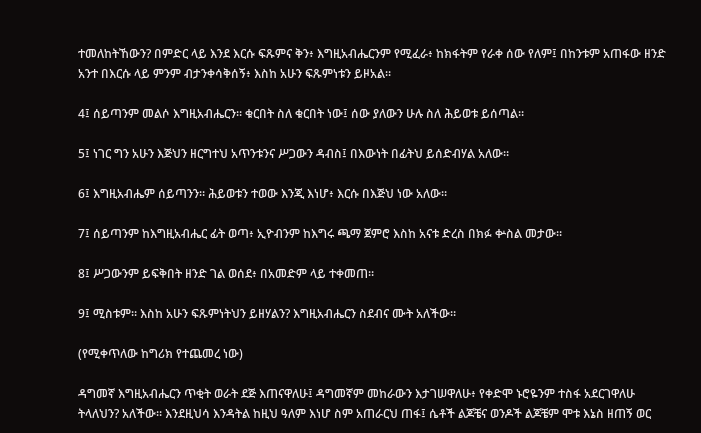ተመለከትኸውን? በምድር ላይ እንደ እርሱ ፍጹምና ቅን፥ እግዚአብሔርንም የሚፈራ፥ ከክፋትም የራቀ ሰው የለም፤ በከንቱም አጠፋው ዘንድ አንተ በእርሱ ላይ ምንም ብታንቀሳቅሰኝ፥ እስከ አሁን ፍጹምነቱን ይዞአል።

4፤ ሰይጣንም መልሶ እግዚአብሔርን። ቁርበት ስለ ቁርበት ነው፤ ሰው ያለውን ሁሉ ስለ ሕይወቱ ይሰጣል።

5፤ ነገር ግን አሁን እጅህን ዘርግተህ አጥንቱንና ሥጋውን ዳብስ፤ በእውነት በፊትህ ይሰድብሃል አለው።

6፤ እግዚአብሔም ሰይጣንን። ሕይወቱን ተወው እንጂ እነሆ፥ እርሱ በእጅህ ነው አለው።

7፤ ሰይጣንም ከእግዚአብሔር ፊት ወጣ፥ ኢዮብንም ከእግሩ ጫማ ጀምሮ እስከ አናቱ ድረስ በክፉ ቍስል መታው።

8፤ ሥጋውንም ይፍቅበት ዘንድ ገል ወሰደ፥ በአመድም ላይ ተቀመጠ።

9፤ ሚስቱም። እስከ አሁን ፍጹምነትህን ይዘሃልን? እግዚአብሔርን ስደብና ሙት አለችው።

(የሚቀጥለው ከግሪክ የተጨመረ ነው)

ዳግመኛ እግዚአብሔርን ጥቂት ወራት ደጅ እጠናዋለሁ፤ ዳግመኛም መከራውን እታገሠዋለሁ፥ የቀድሞ ኑሮዬንም ተስፋ አደርገዋለሁ ትላለህን? አለችው። እንደዚህሳ እንዳትል ከዚህ ዓለም እነሆ ስም አጠራርህ ጠፋ፤ ሴቶች ልጆቼና ወንዶች ልጆቼም ሞቱ እኔስ ዘጠኝ ወር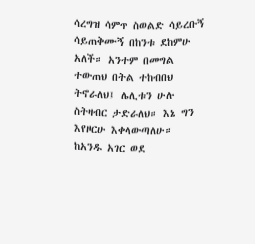ሳረግዝ ሳምጥ ስወልድ ሳይረቡኝ ሳይጠቅሙኝ በከንቱ ደከምሁ አለች። አንተም በመግል ተውጠህ በትል ተከብበህ ትኖራለህ፤ ሌሊቱን ሁሉ ስትዛብር ታድራለህ። እኔ ግን እየዞርሁ እቀላውጣለሁ። ከአንዱ አገር ወደ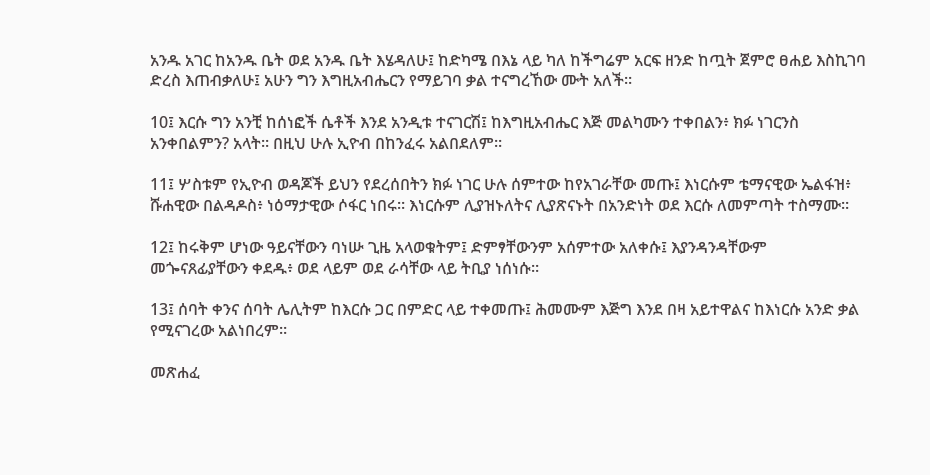አንዱ አገር ከአንዱ ቤት ወደ አንዱ ቤት እሄዳለሁ፤ ከድካሜ በእኔ ላይ ካለ ከችግሬም አርፍ ዘንድ ከጧት ጀምሮ ፀሐይ እስኪገባ ድረስ እጠብቃለሁ፤ አሁን ግን እግዚአብሔርን የማይገባ ቃል ተናግረኸው ሙት አለች።

10፤ እርሱ ግን አንቺ ከሰነፎች ሴቶች እንደ አንዲቱ ተናገርሽ፤ ከእግዚአብሔር እጅ መልካሙን ተቀበልን፥ ክፉ ነገርንስ አንቀበልምን? አላት። በዚህ ሁሉ ኢዮብ በከንፈሩ አልበደለም።

11፤ ሦስቱም የኢዮብ ወዳጆች ይህን የደረሰበትን ክፉ ነገር ሁሉ ሰምተው ከየአገራቸው መጡ፤ እነርሱም ቴማናዊው ኤልፋዝ፥ ሹሐዊው በልዳዶስ፥ ነዕማታዊው ሶፋር ነበሩ። እነርሱም ሊያዝኑለትና ሊያጽናኑት በአንድነት ወደ እርሱ ለመምጣት ተስማሙ።

12፤ ከሩቅም ሆነው ዓይናቸውን ባነሡ ጊዜ አላወቁትም፤ ድምፃቸውንም አሰምተው አለቀሱ፤ እያንዳንዳቸውም መጐናጸፊያቸውን ቀደዱ፥ ወደ ላይም ወደ ራሳቸው ላይ ትቢያ ነሰነሱ።

13፤ ሰባት ቀንና ሰባት ሌሊትም ከእርሱ ጋር በምድር ላይ ተቀመጡ፤ ሕመሙም እጅግ እንደ በዛ አይተዋልና ከእነርሱ አንድ ቃል የሚናገረው አልነበረም።

መጽሐፈ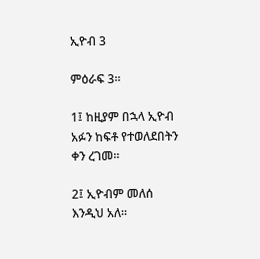ኢዮብ 3

ምዕራፍ 3።

1፤ ከዚያም በኋላ ኢዮብ አፉን ከፍቶ የተወለደበትን ቀን ረገመ።

2፤ ኢዮብም መለሰ እንዲህ አለ።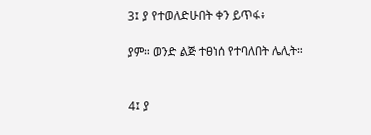3፤ ያ የተወለድሁበት ቀን ይጥፋ፥

ያም። ወንድ ልጅ ተፀነሰ የተባለበት ሌሊት።


4፤ ያ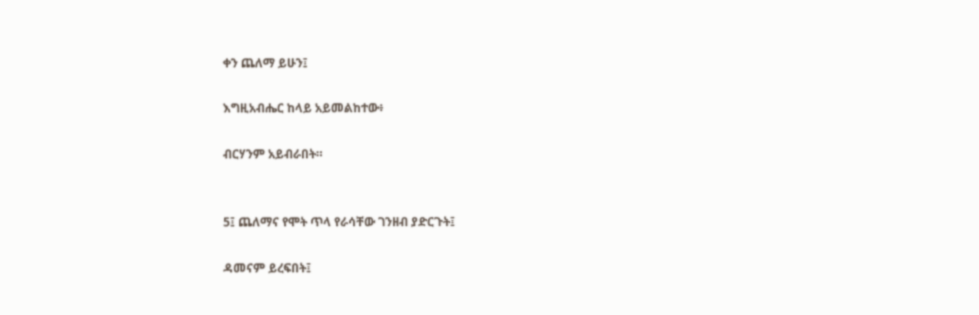ቀን ጨለማ ይሁን፤

እግዚአብሔር ከላይ አይመልከተው፥

ብርሃንም አይብራበት።


5፤ ጨለማና የሞት ጥላ የራሳቸው ገንዘብ ያድርጉት፤

ዳመናም ይረፍበት፤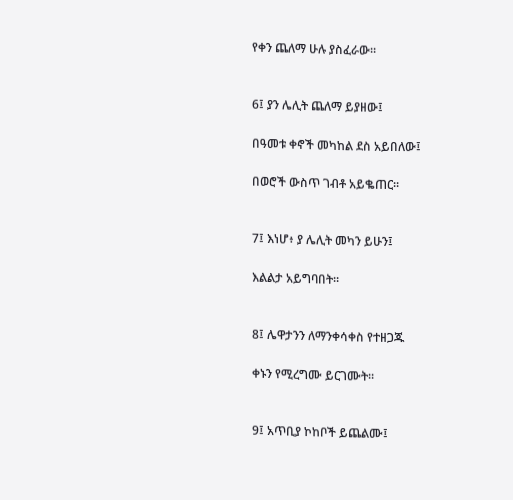የቀን ጨለማ ሁሉ ያስፈራው።


6፤ ያን ሌሊት ጨለማ ይያዘው፤

በዓመቱ ቀኖች መካከል ደስ አይበለው፤

በወሮች ውስጥ ገብቶ አይቈጠር።


7፤ እነሆ፥ ያ ሌሊት መካን ይሁን፤

እልልታ አይግባበት።


8፤ ሌዋታንን ለማንቀሳቀስ የተዘጋጁ

ቀኑን የሚረግሙ ይርገሙት።


9፤ አጥቢያ ኮከቦች ይጨልሙ፤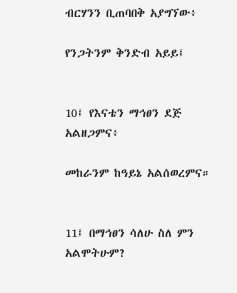ብርሃንን ቢጠባበቅ አያግኘው፥

የንጋትንም ቅንድብ አይይ፤


10፤ የእናቴን ማኅፀን ደጅ አልዘጋምና፥

መከራንም ከዓይኔ አልሰወረምና።


11፤ በማኅፀን ሳለሁ ስለ ምን አልሞትሁም?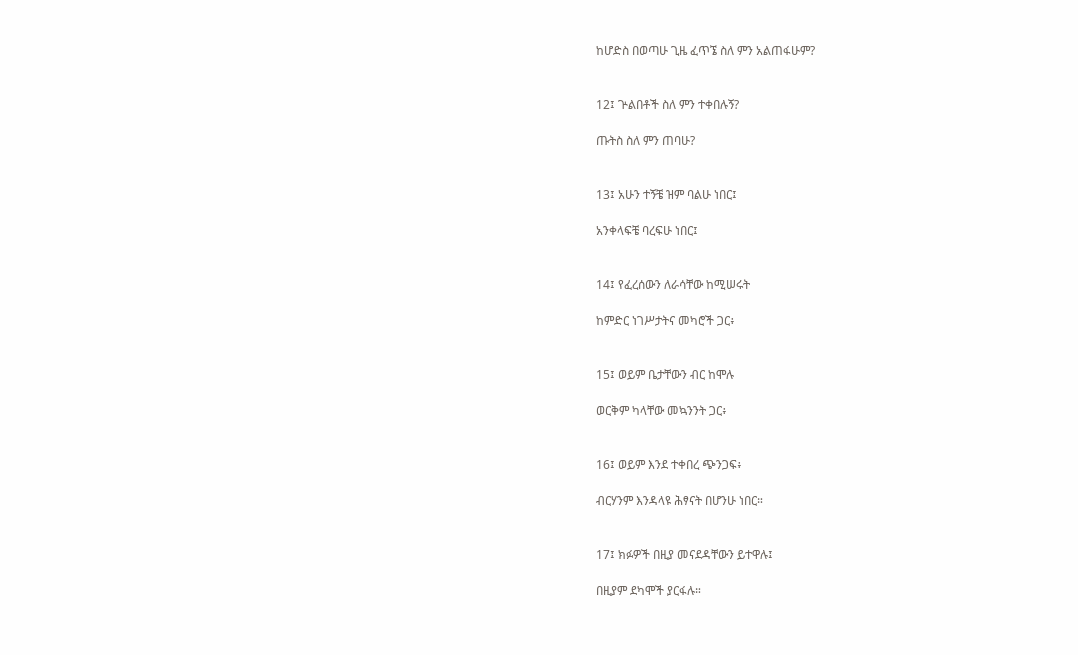ከሆድስ በወጣሁ ጊዜ ፈጥኜ ስለ ምን አልጠፋሁም?


12፤ ጕልበቶች ስለ ምን ተቀበሉኝ?

ጡትስ ስለ ምን ጠባሁ?


13፤ አሁን ተኝቼ ዝም ባልሁ ነበር፤

አንቀላፍቼ ባረፍሁ ነበር፤


14፤ የፈረሰውን ለራሳቸው ከሚሠሩት

ከምድር ነገሥታትና መካሮች ጋር፥


15፤ ወይም ቤታቸውን ብር ከሞሉ

ወርቅም ካላቸው መኳንንት ጋር፥


16፤ ወይም እንደ ተቀበረ ጭንጋፍ፥

ብርሃንም እንዳላዩ ሕፃናት በሆንሁ ነበር።


17፤ ክፉዎች በዚያ መናደዳቸውን ይተዋሉ፤

በዚያም ደካሞች ያርፋሉ።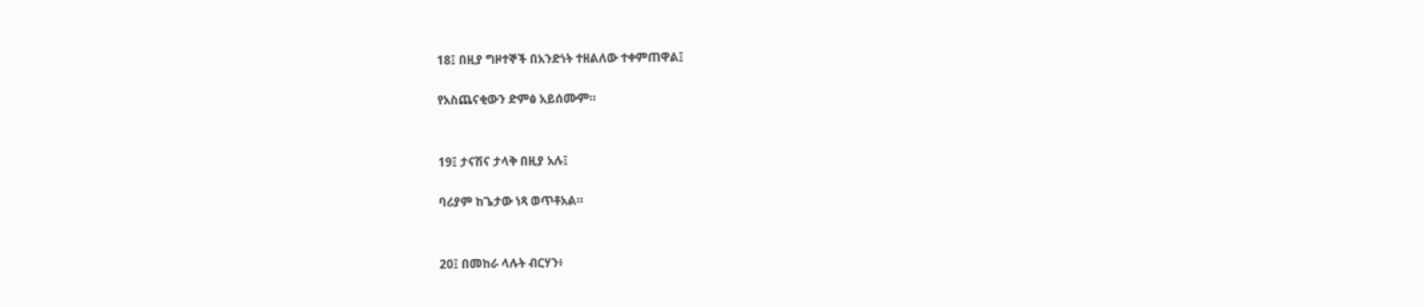18፤ በዚያ ግዞተኞች በአንድነት ተዘልለው ተቀምጠዋል፤

የአስጨናቂውን ድምፅ አይሰሙም።


19፤ ታናሽና ታላቅ በዚያ አሉ፤

ባሪያም ከጌታው ነጻ ወጥቶአል።


20፤ በመከራ ላሉት ብርሃን፥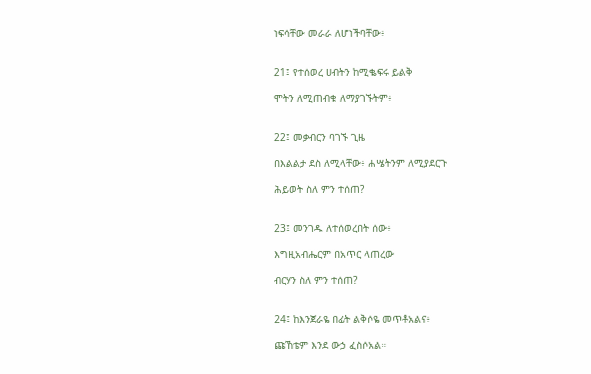ነፍሳቸው መራራ ለሆነችባቸው፥


21፤ የተሰወረ ሀብትን ከሚቈፍሩ ይልቅ

ሞትን ለሚጠብቁ ለማያገኙትም፥


22፤ መቃብርን ባገኙ ጊዜ

በእልልታ ደስ ለሚላቸው፥ ሐሤትንም ለሚያደርጉ

ሕይወት ስለ ምን ተሰጠ?


23፤ መንገዱ ለተሰወረበት ሰው፥

እግዚአብሔርም በአጥር ላጠረው

ብርሃን ስለ ምን ተሰጠ?


24፤ ከእንጀራዬ በፊት ልቅሶዬ መጥቶአልና፥

ጩኸቴም እንደ ውኃ ፈስሶአል።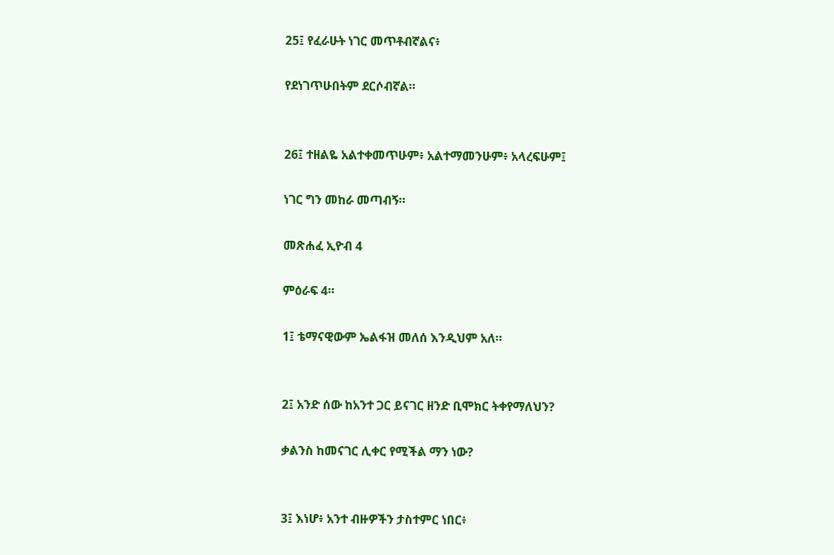25፤ የፈራሁት ነገር መጥቶብኛልና፥

የደነገጥሁበትም ደርሶብኛል።


26፤ ተዘልዬ አልተቀመጥሁም፥ አልተማመንሁም፥ አላረፍሁም፤

ነገር ግን መከራ መጣብኝ።

መጽሐፈ ኢዮብ 4

ምዕራፍ 4።

1፤ ቴማናዊውም ኤልፋዝ መለሰ እንዲህም አለ።


2፤ አንድ ሰው ከአንተ ጋር ይናገር ዘንድ ቢሞክር ትቀየማለህን?

ቃልንስ ከመናገር ሊቀር የሚችል ማን ነው?


3፤ እነሆ፥ አንተ ብዙዎችን ታስተምር ነበር፥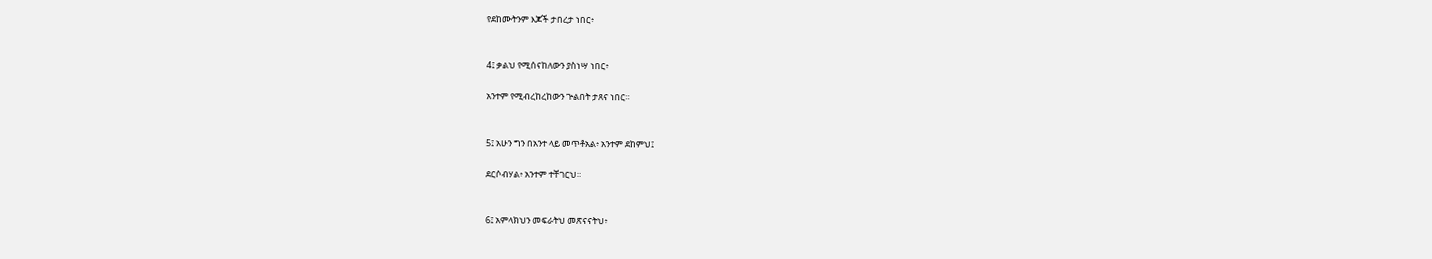የደከሙትንም እጆች ታበረታ ነበር፥


4፤ ቃልህ የሚሰናከለውን ያስነሣ ነበር፥

አንተም የሚብረከረከውን ጕልበት ታጸና ነበር።


5፤ አሁን ግን በአንተ ላይ መጥቶአል፥ አንተም ደከምህ፤

ደርሶብሃል፥ አንተም ተቸገርህ።


6፤ አምላክህን መፍራትህ መጽናናትህ፥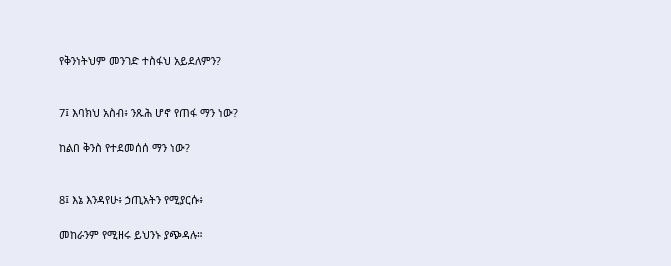የቅንነትህም መንገድ ተስፋህ አይደለምን?


7፤ እባክህ አስብ፥ ንጹሕ ሆኖ የጠፋ ማን ነው?

ከልበ ቅንስ የተደመሰሰ ማን ነው?


8፤ እኔ እንዳየሁ፥ ኃጢአትን የሚያርሱ፥

መከራንም የሚዘሩ ይህንኑ ያጭዳሉ።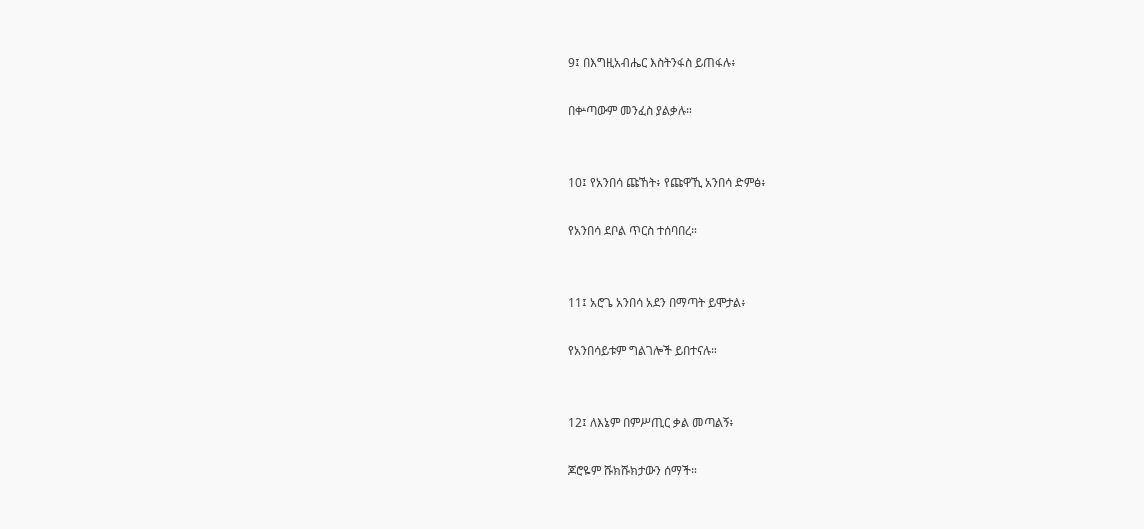9፤ በእግዚአብሔር እስትንፋስ ይጠፋሉ፥

በቍጣውም መንፈስ ያልቃሉ።


10፤ የአንበሳ ጩኸት፥ የጩዋኺ አንበሳ ድምፅ፥

የአንበሳ ደቦል ጥርስ ተሰባበረ።


11፤ አሮጌ አንበሳ አደን በማጣት ይሞታል፥

የአንበሳይቱም ግልገሎች ይበተናሉ።


12፤ ለእኔም በምሥጢር ቃል መጣልኝ፥

ጆሮዬም ሹክሹክታውን ሰማች።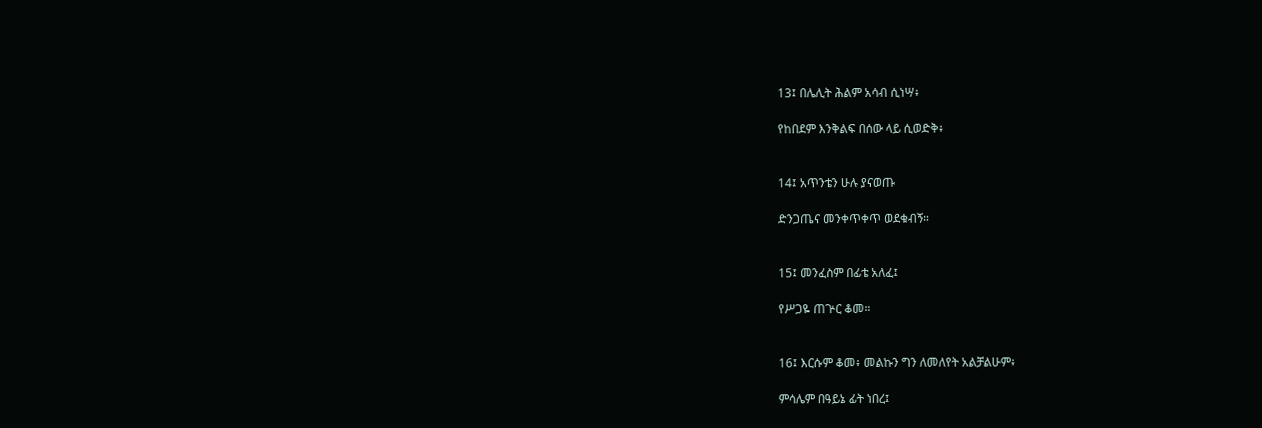13፤ በሌሊት ሕልም አሳብ ሲነሣ፥

የከበደም እንቅልፍ በሰው ላይ ሲወድቅ፥


14፤ አጥንቴን ሁሉ ያናወጡ

ድንጋጤና መንቀጥቀጥ ወደቁብኝ።


15፤ መንፈስም በፊቴ አለፈ፤

የሥጋዬ ጠጕር ቆመ።


16፤ እርሱም ቆመ፥ መልኩን ግን ለመለየት አልቻልሁም፥

ምሳሌም በዓይኔ ፊት ነበረ፤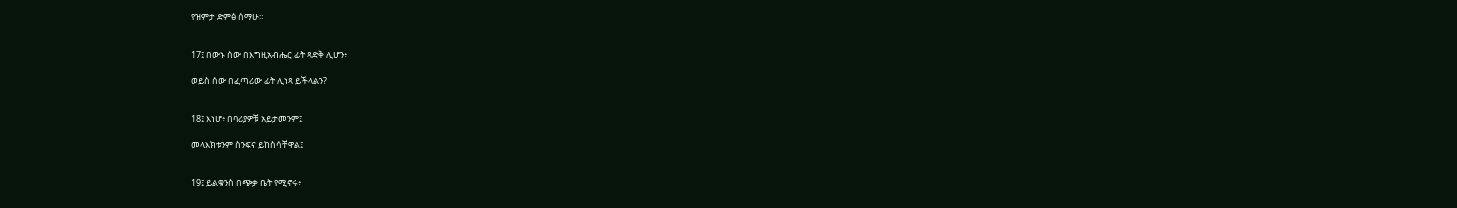የዝምታ ድምፅ ሰማሁ።


17፤ በውኑ ሰው በእግዚአብሔር ፊት ጻድቅ ሊሆን፥

ወይስ ሰው በፈጣሪው ፊት ሊነጻ ይችላልን?


18፤ እነሆ፥ በባሪያዎቹ አይታመንም፤

መላእክቱንም ስንፍና ይከስሳቸዋል፤


19፤ ይልቁንስ በጭቃ ቤት የሚኖሩ፥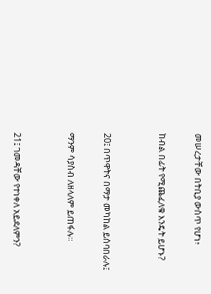መሠረታቸው በትቢያ ውስጥ የሆነ፥

ከብል በፊት የሚጨፈለቁ እንዴት ይሆኑ?


20፤ በጥዋትና በማታ መካከል ይሰባበራሉ፤

ማንም ሳያስብ ለዘላለም ይጠፋሉ።


21፤ ገመዳቸው የተነቀለ አይደለምን?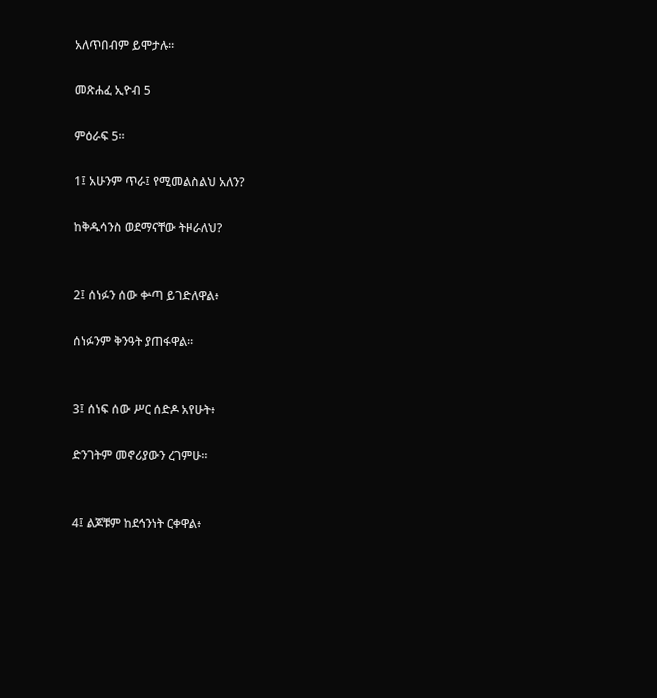አለጥበብም ይሞታሉ።

መጽሐፈ ኢዮብ 5

ምዕራፍ 5።

1፤ አሁንም ጥራ፤ የሚመልስልህ አለን?

ከቅዱሳንስ ወደማናቸው ትዞራለህ?


2፤ ሰነፉን ሰው ቍጣ ይገድለዋል፥

ሰነፉንም ቅንዓት ያጠፋዋል።


3፤ ሰነፍ ሰው ሥር ሰድዶ አየሁት፥

ድንገትም መኖሪያውን ረገምሁ።


4፤ ልጆቹም ከደኅንነት ርቀዋል፥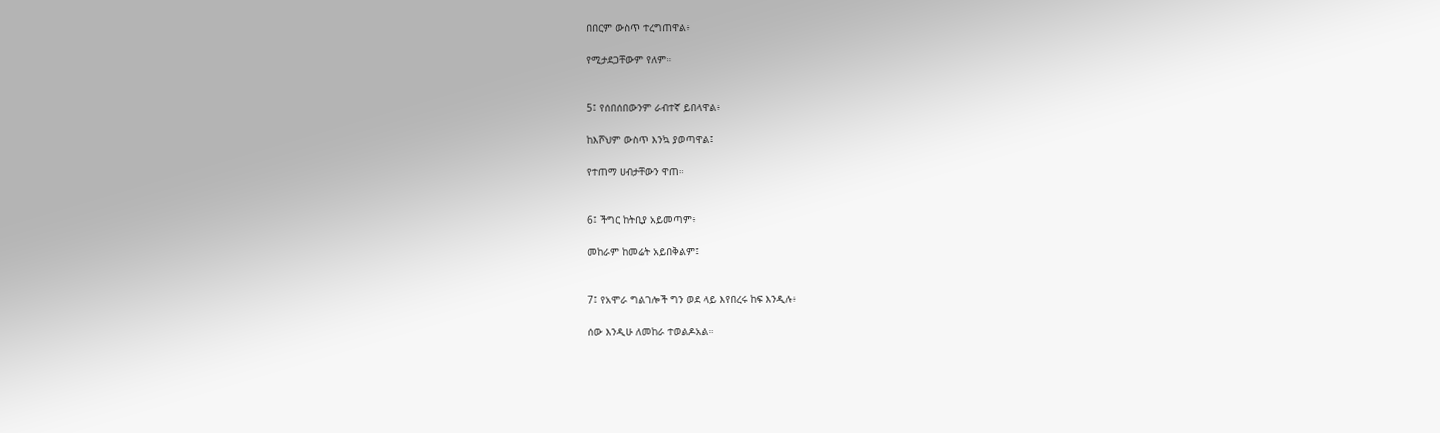በበርም ውስጥ ተረግጠዋል፥

የሚታደጋቸውም የለም።


5፤ የሰበሰበውንም ራብተኛ ይበላዋል፥

ከእሾህም ውስጥ እንኳ ያወጣዋል፤

የተጠማ ሀብታቸውን ዋጠ።


6፤ ችግር ከትቢያ አይመጣም፥

መከራም ከመሬት አይበቅልም፤


7፤ የአሞራ ግልገሎች ግን ወደ ላይ እየበረሩ ከፍ እንዲሉ፥

ሰው እንዲሁ ለመከራ ተወልዶአል።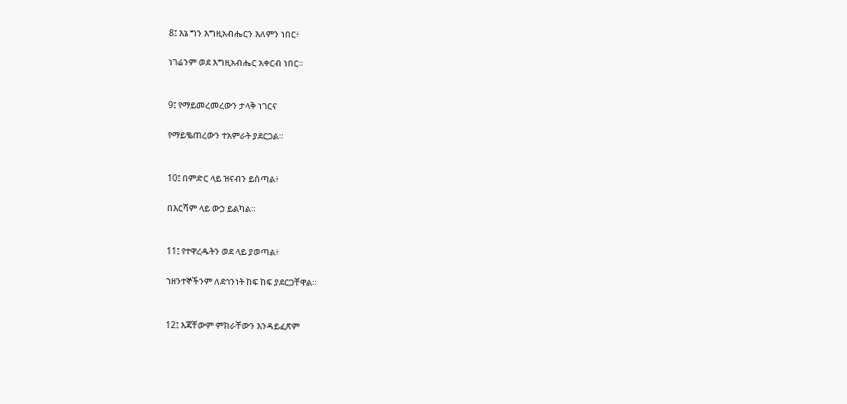8፤ እኔ ግን እግዚአብሔርን እለምን ነበር፥

ነገሬንም ወደ እግዚአብሔር አቀርብ ነበር።


9፤ የማይመረመረውን ታላቅ ነገርና

የማይቈጠረውን ተአምራት ያደርጋል።


10፤ በምድር ላይ ዝናብን ይሰጣል፥

በእርሻም ላይ ውኃ ይልካል።


11፤ የተዋረዱትን ወደ ላይ ያወጣል፥

ኀዘንተኞችንም ለደኅንነት ከፍ ከፍ ያደርጋቸዋል።


12፤ እጃቸውም ምክራቸውን እንዳይፈጽም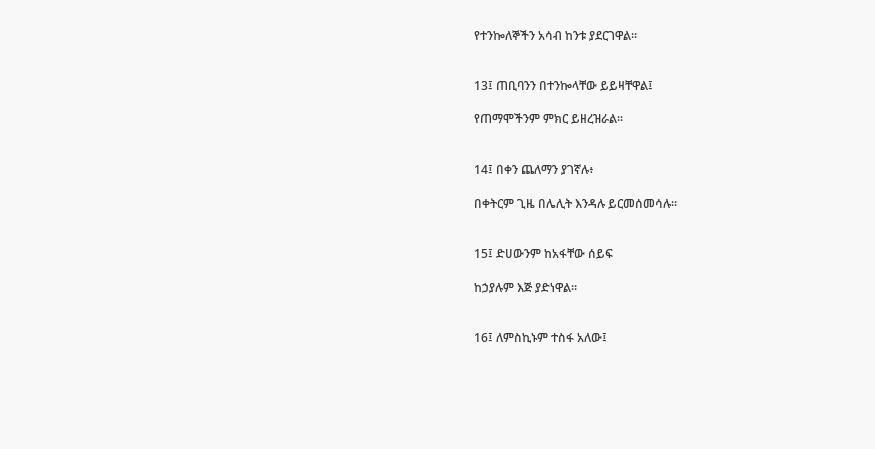የተንኰለኞችን አሳብ ከንቱ ያደርገዋል።


13፤ ጠቢባንን በተንኰላቸው ይይዛቸዋል፤

የጠማሞችንም ምክር ይዘረዝራል።


14፤ በቀን ጨለማን ያገኛሉ፥

በቀትርም ጊዜ በሌሊት እንዳሉ ይርመሰመሳሉ።


15፤ ድሀውንም ከአፋቸው ሰይፍ

ከኃያሉም እጅ ያድነዋል።


16፤ ለምስኪኑም ተስፋ አለው፤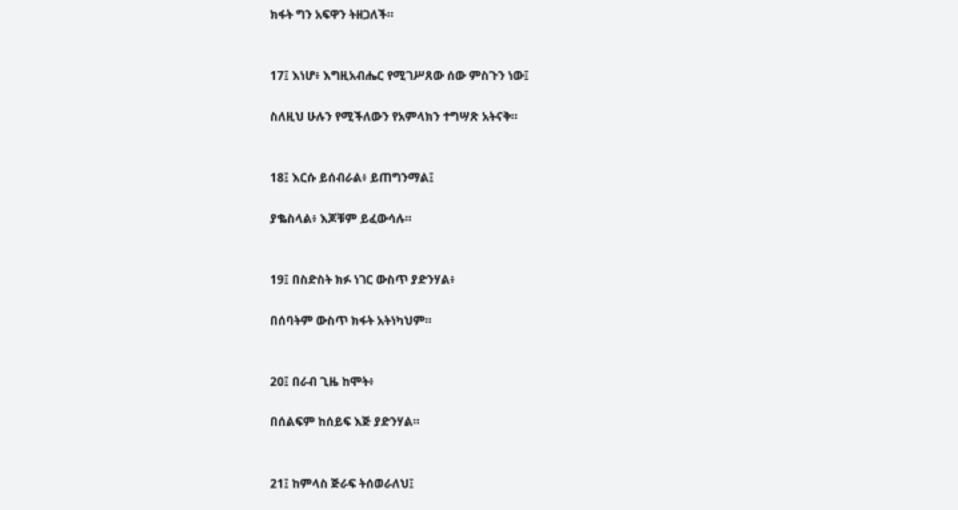ክፋት ግን አፍዋን ትዘጋለች።


17፤ እነሆ፥ እግዚአብሔር የሚገሥጸው ሰው ምስጉን ነው፤

ስለዚህ ሁሉን የሚችለውን የአምላክን ተግሣጽ አትናቅ።


18፤ እርሱ ይሰብራል፥ ይጠግንማል፤

ያቈስላል፥ እጆቹም ይፈውሳሉ።


19፤ በስድስት ክፉ ነገር ውስጥ ያድንሃል፥

በሰባትም ውስጥ ክፋት አትነካህም።


20፤ በራብ ጊዜ ከሞት፥

በሰልፍም ከሰይፍ እጅ ያድንሃል።


21፤ ከምላስ ጅራፍ ትሰወራለህ፤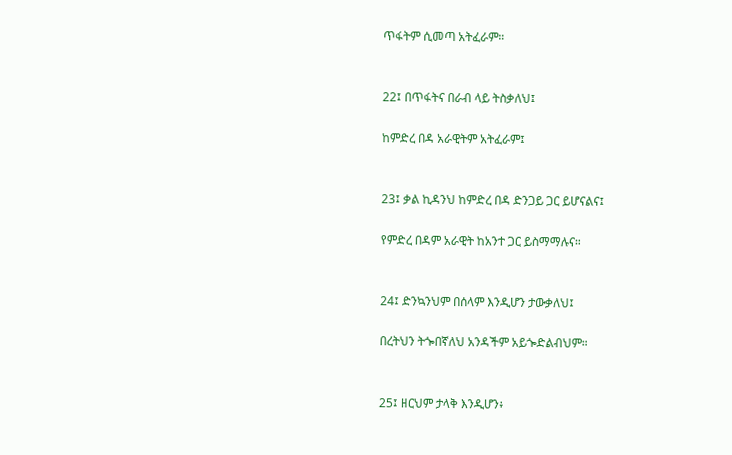ጥፋትም ሲመጣ አትፈራም።


22፤ በጥፋትና በራብ ላይ ትስቃለህ፤

ከምድረ በዳ አራዊትም አትፈራም፤


23፤ ቃል ኪዳንህ ከምድረ በዳ ድንጋይ ጋር ይሆናልና፤

የምድረ በዳም አራዊት ከአንተ ጋር ይስማማሉና።


24፤ ድንኳንህም በሰላም እንዲሆን ታውቃለህ፤

በረትህን ትጐበኛለህ አንዳችም አይጐድልብህም።


25፤ ዘርህም ታላቅ እንዲሆን፥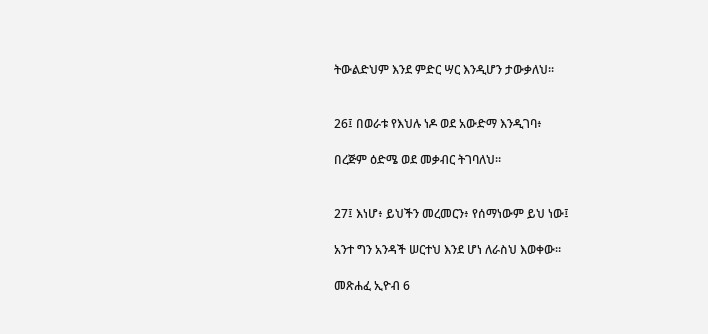ትውልድህም እንደ ምድር ሣር እንዲሆን ታውቃለህ።


26፤ በወራቱ የእህሉ ነዶ ወደ አውድማ እንዲገባ፥

በረጅም ዕድሜ ወደ መቃብር ትገባለህ።


27፤ እነሆ፥ ይህችን መረመርን፥ የሰማነውም ይህ ነው፤

አንተ ግን አንዳች ሠርተህ እንደ ሆነ ለራስህ እወቀው።

መጽሐፈ ኢዮብ 6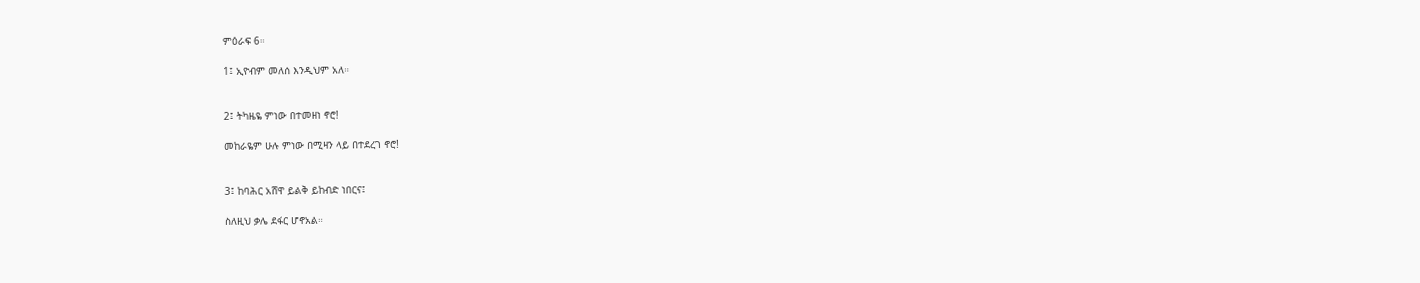ምዕራፍ 6።

1፤ ኢዮብም መለሰ እንዲህም አለ።


2፤ ትካዜዬ ምነው በተመዘነ ኖሮ!

መከራዬም ሁሉ ምነው በሚዛን ላይ በተደረገ ኖሮ!


3፤ ከባሕር አሸዋ ይልቅ ይከብድ ነበርና፤

ስለዚህ ቃሌ ደፋር ሆኖአል።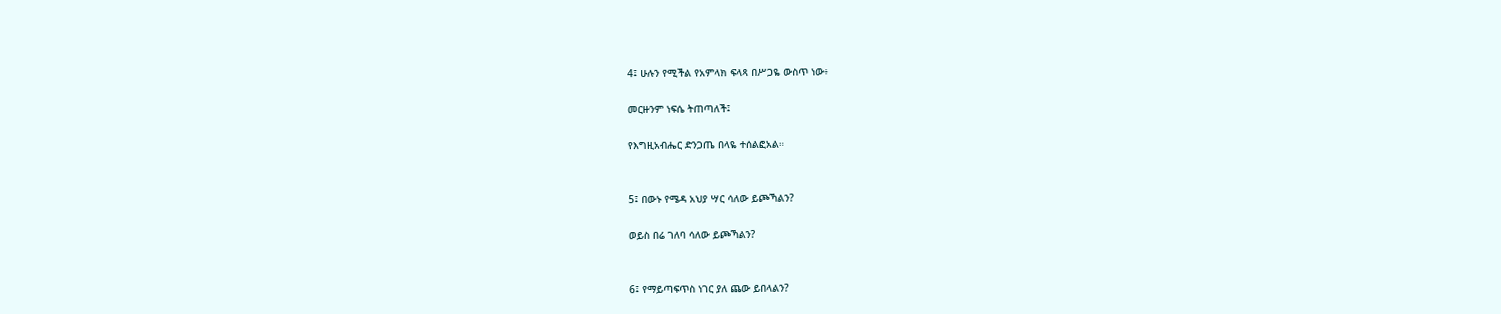4፤ ሁሉን የሚችል የአምላክ ፍላጻ በሥጋዬ ውስጥ ነው፥

መርዙንም ነፍሴ ትጠጣለች፤

የእግዚአብሔር ድንጋጤ በላዬ ተሰልፎአል።


5፤ በውኑ የሜዳ አህያ ሣር ሳለው ይጮኻልን?

ወይስ በሬ ገለባ ሳለው ይጮኻልን?


6፤ የማይጣፍጥስ ነገር ያለ ጨው ይበላልን?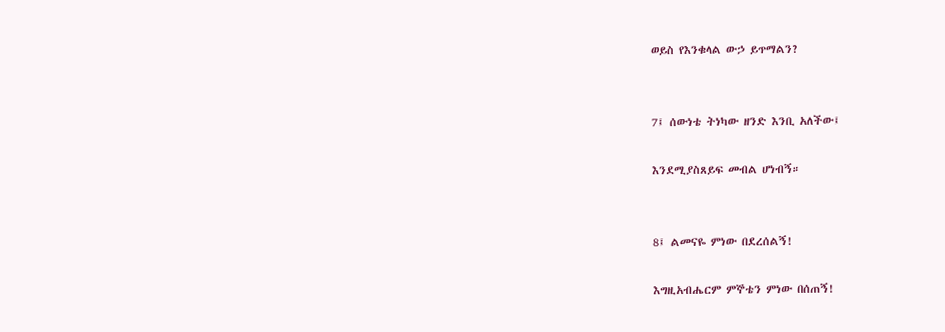ወይስ የእንቁላል ውኃ ይጥማልን?


7፤ ሰውነቴ ትነካው ዘንድ እንቢ አለችው፤

እንደሚያስጸይፍ መብል ሆነብኝ።


8፤ ልመናዬ ምነው በደረሰልኝ!

እግዚአብሔርም ምኞቴን ምነው በሰጠኝ!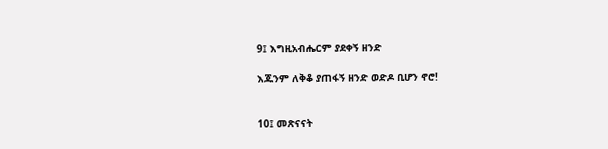9፤ እግዚአብሔርም ያደቀኝ ዘንድ

እጁንም ለቅቆ ያጠፋኝ ዘንድ ወድዶ ቢሆን ኖሮ!


10፤ መጽናናት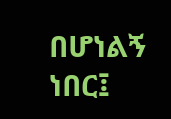በሆነልኝ ነበር፤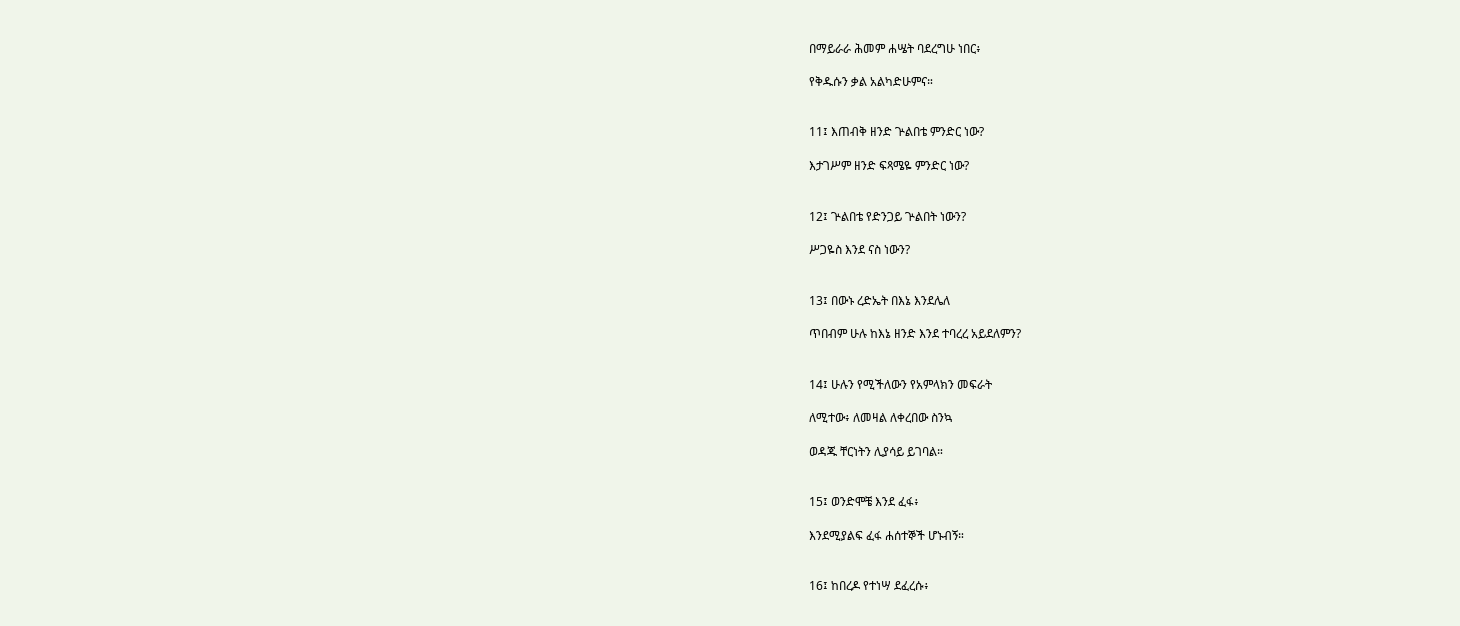በማይራራ ሕመም ሐሤት ባደረግሁ ነበር፥

የቅዱሱን ቃል አልካድሁምና።


11፤ እጠብቅ ዘንድ ጕልበቴ ምንድር ነው?

እታገሥም ዘንድ ፍጻሜዬ ምንድር ነው?


12፤ ጕልበቴ የድንጋይ ጕልበት ነውን?

ሥጋዬስ እንደ ናስ ነውን?


13፤ በውኑ ረድኤት በእኔ እንደሌለ

ጥበብም ሁሉ ከእኔ ዘንድ እንደ ተባረረ አይደለምን?


14፤ ሁሉን የሚችለውን የአምላክን መፍራት

ለሚተው፥ ለመዛል ለቀረበው ስንኳ

ወዳጁ ቸርነትን ሊያሳይ ይገባል።


15፤ ወንድሞቼ እንደ ፈፋ፥

እንደሚያልፍ ፈፋ ሐሰተኞች ሆኑብኝ።


16፤ ከበረዶ የተነሣ ደፈረሱ፥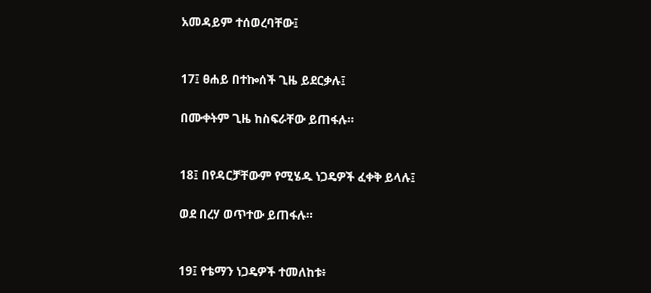አመዳይም ተሰወረባቸው፤


17፤ ፀሐይ በተኰሰች ጊዜ ይደርቃሉ፤

በሙቀትም ጊዜ ከስፍራቸው ይጠፋሉ።


18፤ በየዳርቻቸውም የሚሄዱ ነጋዴዎች ፈቀቅ ይላሉ፤

ወደ በረሃ ወጥተው ይጠፋሉ።


19፤ የቴማን ነጋዴዎች ተመለከቱ፥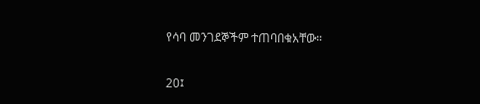የሳባ መንገደኞችም ተጠባበቁአቸው።


20፤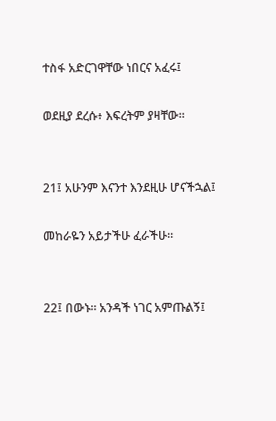ተስፋ አድርገዋቸው ነበርና አፈሩ፤

ወደዚያ ደረሱ፥ እፍረትም ያዛቸው።


21፤ አሁንም እናንተ እንደዚሁ ሆናችኋል፤

መከራዬን አይታችሁ ፈራችሁ።


22፤ በውኑ። አንዳች ነገር አምጡልኝ፤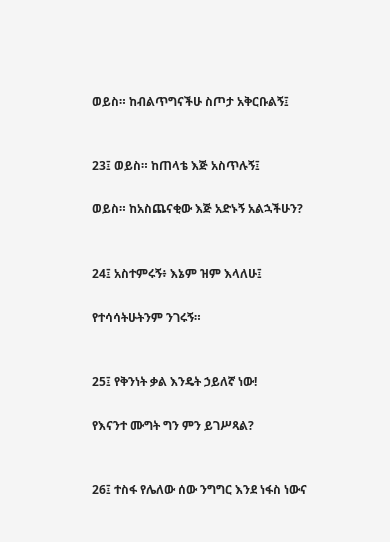ወይስ። ከብልጥግናችሁ ስጦታ አቅርቡልኝ፤


23፤ ወይስ። ከጠላቴ እጅ አስጥሉኝ፤

ወይስ። ከአስጨናቂው እጅ አድኑኝ አልኋችሁን?


24፤ አስተምሩኝ፥ እኔም ዝም እላለሁ፤

የተሳሳትሁትንም ንገሩኝ።


25፤ የቅንነት ቃል እንዴት ኃይለኛ ነው!

የእናንተ ሙግት ግን ምን ይገሥጻል?


26፤ ተስፋ የሌለው ሰው ንግግር እንደ ነፋስ ነውና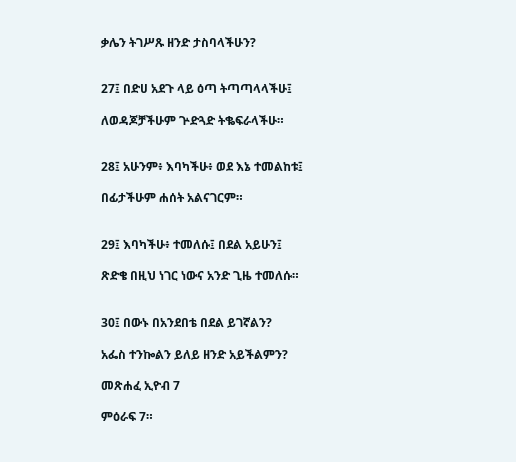ቃሌን ትገሥጹ ዘንድ ታስባላችሁን?


27፤ በድሀ አደጉ ላይ ዕጣ ትጣጣላላችሁ፤

ለወዳጆቻችሁም ጕድጓድ ትቈፍራላችሁ።


28፤ አሁንም፥ እባካችሁ፥ ወደ እኔ ተመልከቱ፤

በፊታችሁም ሐሰት አልናገርም።


29፤ እባካችሁ፥ ተመለሱ፤ በደል አይሁን፤

ጽድቄ በዚህ ነገር ነውና አንድ ጊዜ ተመለሱ።


30፤ በውኑ በአንደበቴ በደል ይገኛልን?

አፌስ ተንኰልን ይለይ ዘንድ አይችልምን?

መጽሐፈ ኢዮብ 7

ምዕራፍ 7።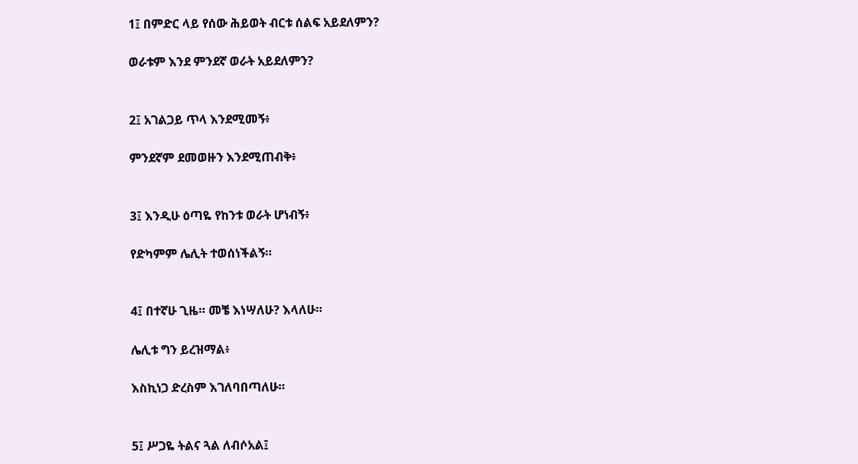1፤ በምድር ላይ የሰው ሕይወት ብርቱ ሰልፍ አይደለምን?

ወራቱም እንደ ምንደኛ ወራት አይደለምን?


2፤ አገልጋይ ጥላ እንደሚመኝ፥

ምንደኛም ደመወዙን እንደሚጠብቅ፥


3፤ እንዲሁ ዕጣዬ የከንቱ ወራት ሆነብኝ፥

የድካምም ሌሊት ተወሰነችልኝ።


4፤ በተኛሁ ጊዜ። መቼ እነሣለሁ? እላለሁ።

ሌሊቱ ግን ይረዝማል፥

እስኪነጋ ድረስም እገለባበጣለሁ።


5፤ ሥጋዬ ትልና ጓል ለብሶአል፤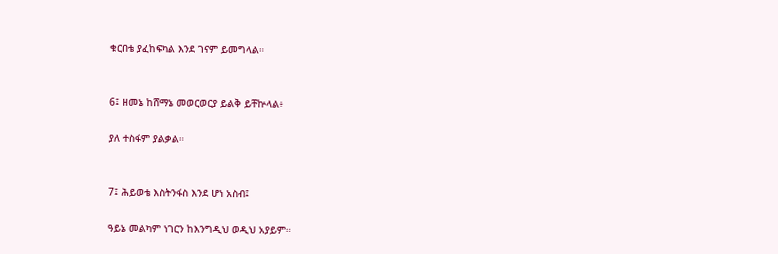ቁርበቴ ያፈከፍካል እንደ ገናም ይመግላል።


6፤ ዘመኔ ከሸማኔ መወርወርያ ይልቅ ይቸኵላል፥

ያለ ተስፋም ያልቃል።


7፤ ሕይወቴ እስትንፋስ እንደ ሆነ አስብ፤

ዓይኔ መልካም ነገርን ከእንግዲህ ወዲህ አያይም።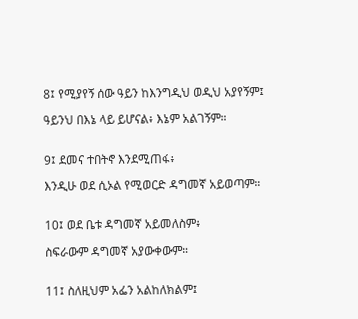8፤ የሚያየኝ ሰው ዓይን ከእንግዲህ ወዲህ አያየኝም፤

ዓይንህ በእኔ ላይ ይሆናል፥ እኔም አልገኝም።


9፤ ደመና ተበትኖ እንደሚጠፋ፥

እንዲሁ ወደ ሲኦል የሚወርድ ዳግመኛ አይወጣም።


10፤ ወደ ቤቱ ዳግመኛ አይመለስም፥

ስፍራውም ዳግመኛ አያውቀውም።


11፤ ስለዚህም አፌን አልከለክልም፤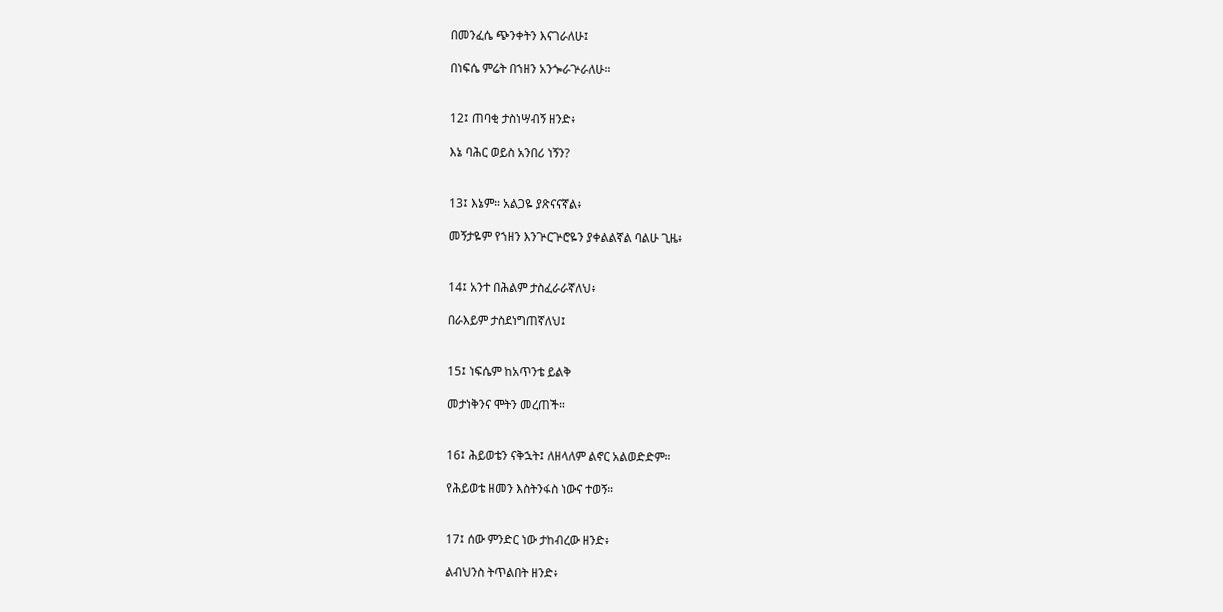በመንፈሴ ጭንቀትን እናገራለሁ፤

በነፍሴ ምሬት በኀዘን አንጐራጕራለሁ።


12፤ ጠባቂ ታስነሣብኝ ዘንድ፥

እኔ ባሕር ወይስ አንበሪ ነኝን?


13፤ እኔም። አልጋዬ ያጽናናኛል፥

መኝታዬም የኀዘን እንጕርጕሮዬን ያቀልልኛል ባልሁ ጊዜ፥


14፤ አንተ በሕልም ታስፈራራኛለህ፥

በራእይም ታስደነግጠኛለህ፤


15፤ ነፍሴም ከአጥንቴ ይልቅ

መታነቅንና ሞትን መረጠች።


16፤ ሕይወቴን ናቅኋት፤ ለዘላለም ልኖር አልወድድም።

የሕይወቴ ዘመን እስትንፋስ ነውና ተወኝ።


17፤ ሰው ምንድር ነው ታከብረው ዘንድ፥

ልብህንስ ትጥልበት ዘንድ፥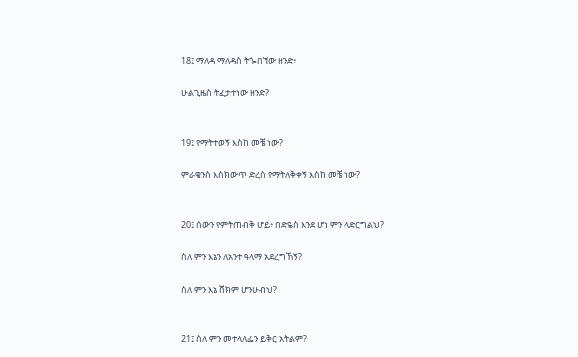18፤ ማለዳ ማለዳስ ትጐበኘው ዘንድ፥

ሁልጊዜስ ትፈታተነው ዘንድ?


19፤ የማትተወኝ እስከ መቼ ነው?

ምራቄንስ እስክውጥ ድረስ የማትለቅቀኝ እስከ መቼ ነው?


20፤ ሰውን የምትጠብቅ ሆይ፥ በድዬስ እንደ ሆነ ምን ላድርግልህ?

ስለ ምን እኔን ለአንተ ዓላማ አደረግኸኝ?

ስለ ምን እኔ ሸክም ሆንሁብህ?


21፤ ስለ ምን መተላለፌን ይቅር አትልም?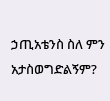ኃጢአቴንስ ስለ ምን አታስወግድልኝም?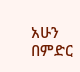አሁን በምድር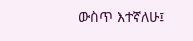ውስጥ እተኛለሁ፤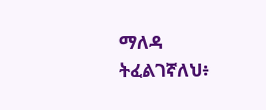ማለዳ ትፈልገኛለህ፥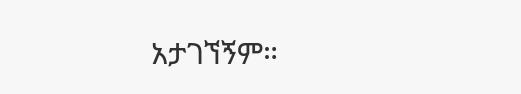አታገኘኝም።